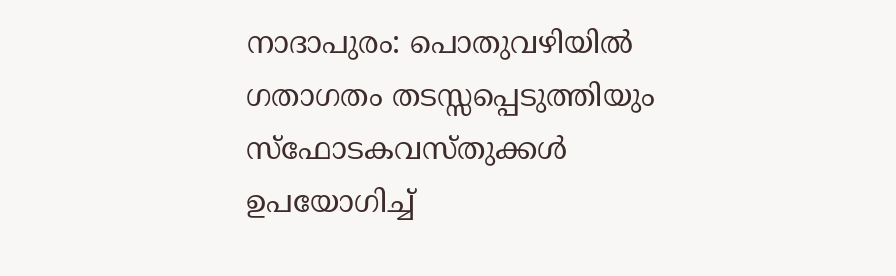നാദാപുരം: പൊതുവഴിയിൽ ഗതാഗതം തടസ്സപ്പെടുത്തിയും സ്ഫോടകവസ്തുക്കൾ ഉപയോഗിച്ച്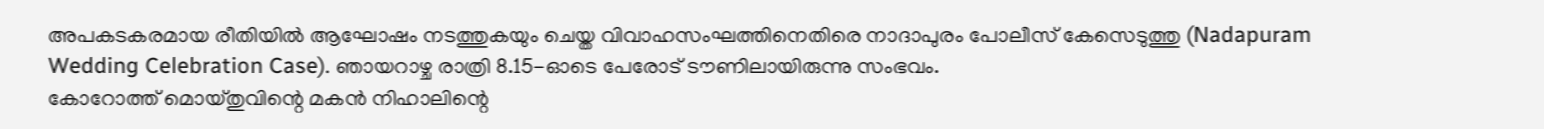അപകടകരമായ രീതിയിൽ ആഘോഷം നടത്തുകയും ചെയ്ത വിവാഹസംഘത്തിനെതിരെ നാദാപുരം പോലീസ് കേസെടുത്തു (Nadapuram Wedding Celebration Case). ഞായറാഴ്ച രാത്രി 8.15-ഓടെ പേരോട് ടൗണിലായിരുന്നു സംഭവം.
കോറോത്ത് മൊയ്തുവിന്റെ മകൻ നിഹാലിന്റെ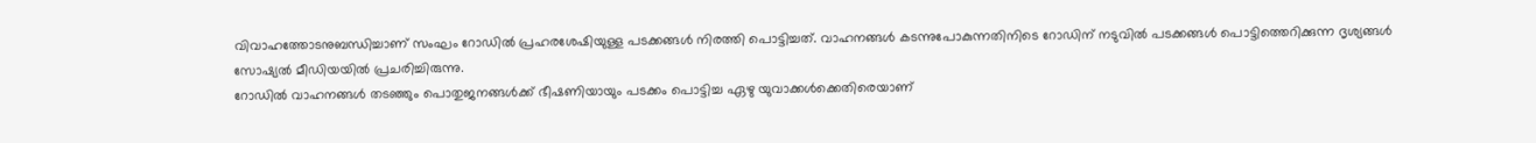വിവാഹത്തോടനുബന്ധിച്ചാണ് സംഘം റോഡിൽ പ്രഹരശേഷിയുള്ള പടക്കങ്ങൾ നിരത്തി പൊട്ടിച്ചത്. വാഹനങ്ങൾ കടന്നുപോകുന്നതിനിടെ റോഡിന് നടുവിൽ പടക്കങ്ങൾ പൊട്ടിത്തെറിക്കുന്ന ദൃശ്യങ്ങൾ സോഷ്യൽ മീഡിയയിൽ പ്രചരിച്ചിരുന്നു.
റോഡിൽ വാഹനങ്ങൾ തടഞ്ഞും പൊതുജനങ്ങൾക്ക് ഭീഷണിയായും പടക്കം പൊട്ടിച്ച ഏഴു യുവാക്കൾക്കെതിരെയാണ്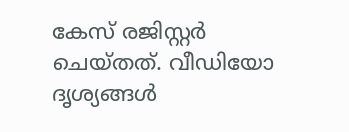കേസ് രജിസ്റ്റർ ചെയ്തത്. വീഡിയോ ദൃശ്യങ്ങൾ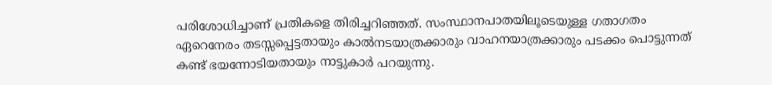പരിശോധിച്ചാണ് പ്രതികളെ തിരിച്ചറിഞ്ഞത്. സംസ്ഥാനപാതയിലൂടെയുള്ള ഗതാഗതം ഏറെനേരം തടസ്സപ്പെട്ടതായും കാൽനടയാത്രക്കാരും വാഹനയാത്രക്കാരും പടക്കം പൊട്ടുന്നത് കണ്ട് ഭയന്നോടിയതായും നാട്ടുകാർ പറയുന്നു.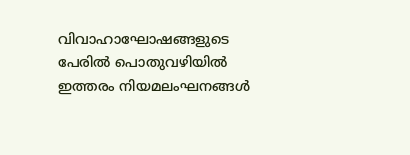വിവാഹാഘോഷങ്ങളുടെ പേരിൽ പൊതുവഴിയിൽ ഇത്തരം നിയമലംഘനങ്ങൾ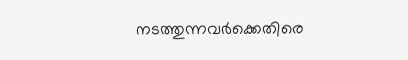നടത്തുന്നവർക്കെതിരെ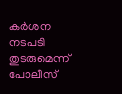കർശന നടപടി തുടരുമെന്ന് പോലീസ്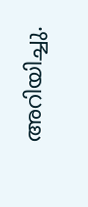അറിയിച്ചു.